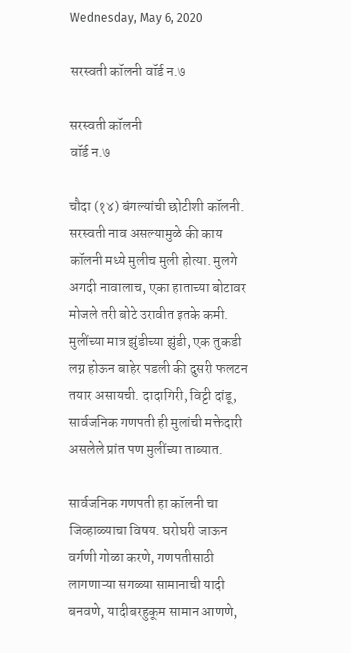Wednesday, May 6, 2020

सरस्वती कॉलनी वॉर्ड न.७

सरस्वती कॉलनी
वॉर्ड न.७

चौदा (१४) बंगल्यांची छोटीशी कॉलनी. सरस्वती नाव असल्यामुळे की काय कॉलनी मध्ये मुलीच मुली होत्या. मुलगे अगदी नावालाच, एका हाताच्या बोटावर मोजले तरी बोटे उरावीत इतके कमी. मुलींच्या मात्र झुंडीच्या झुंडी, एक तुकडी लग्न होऊन बाहेर पडली की दुसरी फलटन तयार असायची. दादागिरी, विट्टी दांडू, सार्वजनिक गणपती ही मुलांची मक्तेदारी असलेले प्रांत पण मुलींच्या ताब्यात.

सार्वजनिक गणपती हा कॉलनी चा जिव्हाळ्याचा विषय. घरोघरी जाऊन वर्गणी गोळा करणे, गणपतीसाठी लागणाऱ्या सगळ्या सामानाची यादी बनवणे, यादीबरहुकूम सामान आणणे,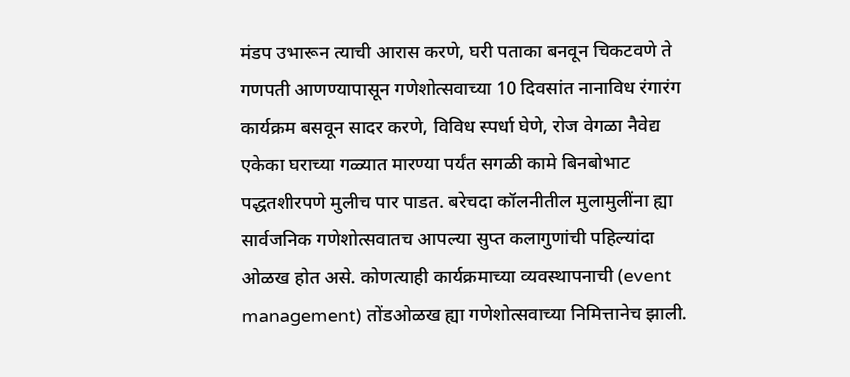मंडप उभारून त्याची आरास करणे, घरी पताका बनवून चिकटवणे ते गणपती आणण्यापासून गणेशोत्सवाच्या 10 दिवसांत नानाविध रंगारंग कार्यक्रम बसवून सादर करणे, विविध स्पर्धा घेणे, रोज वेगळा नैवेद्य एकेका घराच्या गळ्यात मारण्या पर्यंत सगळी कामे बिनबोभाट पद्धतशीरपणे मुलीच पार पाडत. बरेचदा कॉलनीतील मुलामुलींना ह्या सार्वजनिक गणेशोत्सवातच आपल्या सुप्त कलागुणांची पहिल्यांदा ओळख होत असे. कोणत्याही कार्यक्रमाच्या व्यवस्थापनाची (event management) तोंडओळख ह्या गणेशोत्सवाच्या निमित्तानेच झाली.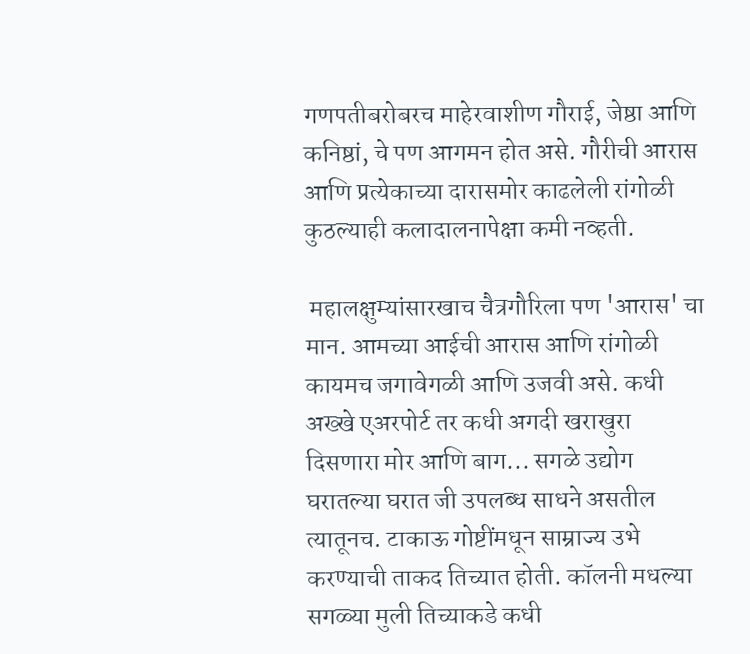गणपतीबरोबरच माहेरवाशीण गौराई, जेष्ठा आणि कनिष्ठां, चे पण आगमन होत असे. गौरीची आरास आणि प्रत्येकाच्या दारासमोर काढलेली रांगोळी कुठल्याही कलादालनापेक्षा कमी नव्हती.

 महालक्षुम्यांसारखाच चैत्रगौरिला पण 'आरास' चा मान. आमच्या आईची आरास आणि रांगोळी कायमच जगावेगळी आणि उजवी असे. कधी अख्खे एअरपोर्ट तर कधी अगदी खराखुरा दिसणारा मोर आणि बाग... सगळे उद्योग घरातल्या घरात जी उपलब्ध साधने असतील त्यातूनच. टाकाऊ गोष्टींमधून साम्राज्य उभे करण्याची ताकद तिच्यात होती. कॉलनी मधल्या सगळ्या मुली तिच्याकडे कधी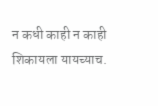न कधी काही न काही शिकायला यायच्याच.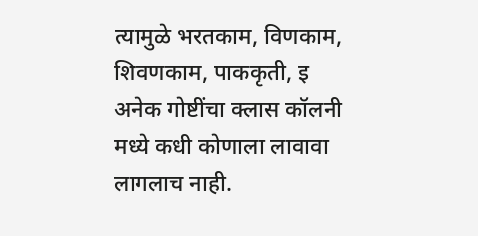त्यामुळे भरतकाम, विणकाम, शिवणकाम, पाककृती, इ अनेक गोष्टींचा क्लास कॉलनी मध्ये कधी कोणाला लावावा लागलाच नाही.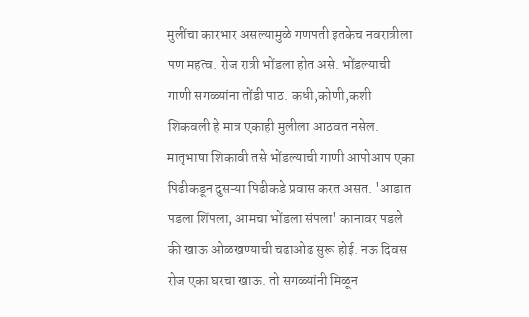मुलींचा कारभार असल्यामुळे गणपती इतकेच नवरात्रीला पण महत्व. रोज रात्री भोंडला होत असे. भोंडल्याची गाणी सगळ्यांना तोंडी पाठ. कधी,कोणी,कशी शिकवली हे मात्र एकाही मुलीला आठवत नसेल. मातृभाषा शिकावी तसे भोंडल्याची गाणी आपोआप एका पिढीकडून दुसऱ्या पिढीकडे प्रवास करत असत. 'आडात पडला शिंपला, आमचा भोंडला संपला' कानावर पडले की खाऊ ओळखण्याची चढाओढ सुरू होई. नऊ दिवस रोज एका घरचा खाऊ. तो सगळ्यांनी मिळून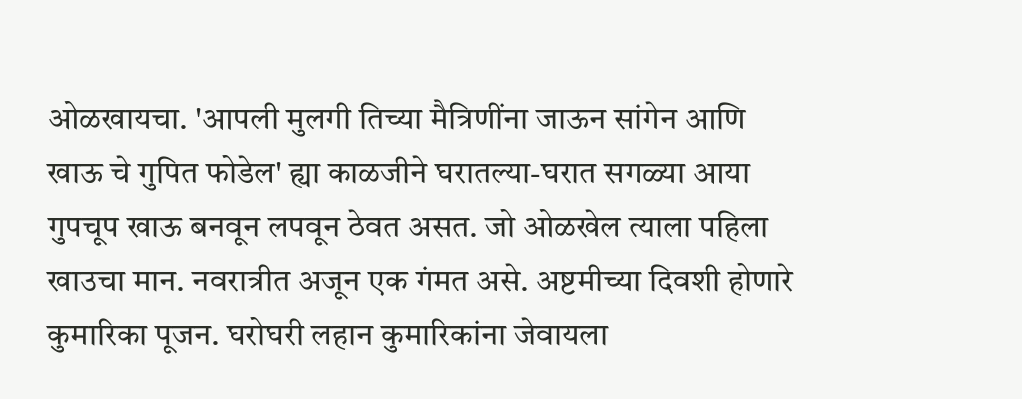ओळखायचा. 'आपली मुलगी तिच्या मैत्रिणींना जाऊन सांगेन आणि खाऊ चे गुपित फोडेल' ह्या काळजीने घरातल्या-घरात सगळ्या आया गुपचूप खाऊ बनवून लपवून ठेवत असत. जो ओळखेल त्याला पहिला खाउचा मान. नवरात्रीत अजून एक गंमत असे. अष्टमीच्या दिवशी होणारे कुमारिका पूजन. घरोघरी लहान कुमारिकांना जेवायला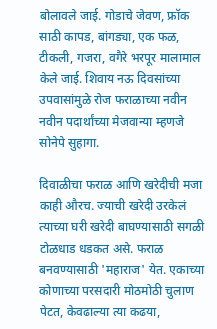बोलावले जाई. गोडाचे जेवण, फ्रॉक साठी कापड, बांगड्या, एक फळ, टीकली, गजरा, वगैरे भरपूर मालामाल केले जाई. शिवाय नऊ दिवसांच्या उपवासांमुळे रोज फराळाच्या नवीन नवीन पदार्थांच्या मेजवान्या म्हणजे सोनेपे सुहागा.

दिवाळीचा फराळ आणि खरेदीची मजा काही औरच. ज्याची खरेदी उरकेलं त्याच्या घरी खरेदी बाघण्यासाठी सगळी टोळधाड धडकत असे. फराळ बनवण्यासाठी 'महाराज' येत. एकाच्या कोणाच्या परसदारी मोठमोठी चुलाण पेटत, केवढाल्या त्या कढया,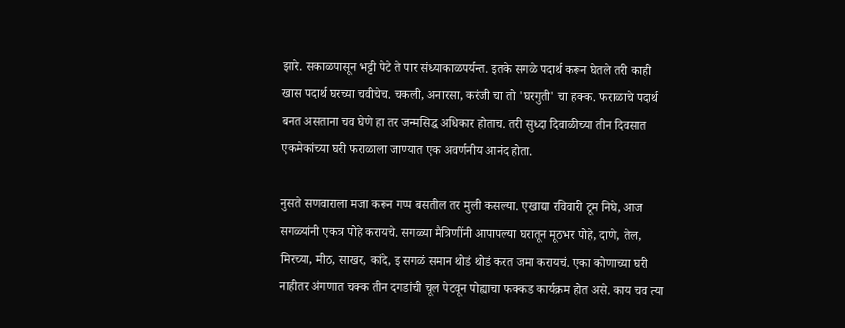झारे. सकाळपासून भट्टी पेटे ते पार संध्याकाळपर्यन्त. इतके सगळे पदार्थ करून घेतले तरी काही खास पदार्थ घरच्या चवीचेच. चकली, अनारसा, करंजी चा तो 'घरगुती' चा हक्क. फराळाचे पदार्थ बनत असताना चव घेणे हा तर जन्मसिद्ध अधिकार होताच. तरी सुध्दा दिवाळीच्या तीन दिवसात एकमेकांच्या घरी फराळाला जाण्यात एक अवर्णनीय आनंद होता.

नुसते सणवाराला मजा करून गप्प बसतील तर मुली कसल्या. एखाद्या रविवारी टूम निघे, आज सगळ्यांनी एकत्र पोहे करायचे. सगळ्या मैत्रिणींनी आपापल्या घरातून मूठभर पोहे, दाणे, तेल, मिरच्या, मीठ, साखर, कांदे, इ सगळं समान थोडं थोडं करत जमा करायचं. एका कोणाच्या घरी नाहीतर अंगणात चक्क तीन दगडांची चूल पेटवून पोह्याचा फक्कड कार्यक्रम होत असे. काय चव त्या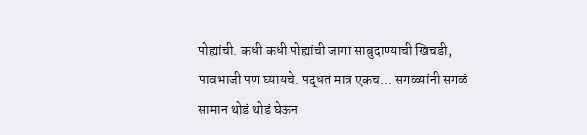पोह्यांची. कधी कधी पोह्यांची जागा साबुदाण्याची खिचडी, पावभाजी पण घ्यायचे. पद्धत मात्र एकच... सगळ्यांनी सगळं सामान थोडं थोडं घेऊन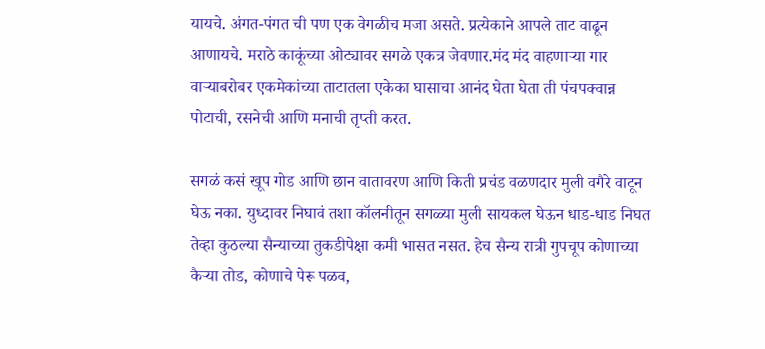यायचे. अंगत-पंगत ची पण एक वेगळीच मजा असते. प्रत्येकाने आपले ताट वाढून आणायचे. मराठे काकूंच्या ओट्यावर सगळे एकत्र जेवणार.मंद मंद वाहणाऱ्या गार वाऱ्याबरोबर एकमेकांच्या ताटातला एकेका घासाचा आनंद घेता घेता ती पंचपक्वान्न पोटाची, रसनेची आणि मनाची तृप्ती करत.

सगळं कसं खूप गोड आणि छान वातावरण आणि किती प्रचंड वळणदार मुली वगैरे वाटून घेऊ नका. युध्दावर निघावं तशा कॉलनीतून सगळ्या मुली सायकल घेऊन धाड-धाड निघत तेव्हा कुठल्या सैन्याच्या तुकडीपेक्षा कमी भासत नसत. हेच सैन्य रात्री गुपचूप कोणाच्या कैऱ्या तोड, कोणाचे पेरू पळव,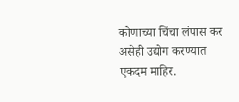कोणाच्या चिंचा लंपास कर असेही उद्योग करण्यात एकदम माहिर.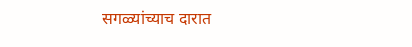सगळ्यांच्याच दारात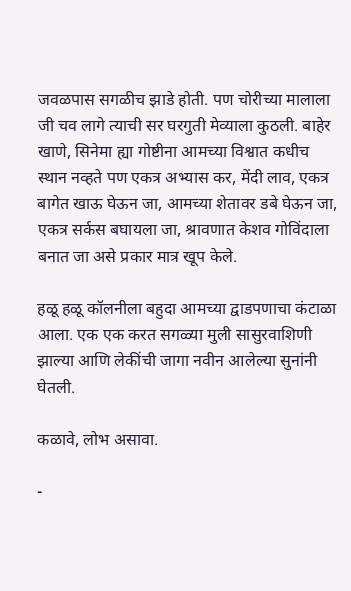जवळपास सगळीच झाडे होती. पण चोरीच्या मालाला जी चव लागे त्याची सर घरगुती मेव्याला कुठली. बाहेर खाणे, सिनेमा ह्या गोष्टीना आमच्या विश्वात कधीच स्थान नव्हते पण एकत्र अभ्यास कर, मेंदी लाव, एकत्र बागेत खाऊ घेऊन जा, आमच्या शेतावर डबे घेऊन जा, एकत्र सर्कस बघायला जा, श्रावणात केशव गोविंदाला बनात जा असे प्रकार मात्र खूप केले.

हळू हळू कॉलनीला बहुदा आमच्या द्वाडपणाचा कंटाळा आला. एक एक करत सगळ्या मुली सासुरवाशिणी झाल्या आणि लेकींची जागा नवीन आलेल्या सुनांनी घेतली.

कळावे, लोभ असावा.

-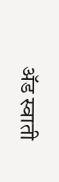ॲड स्वाती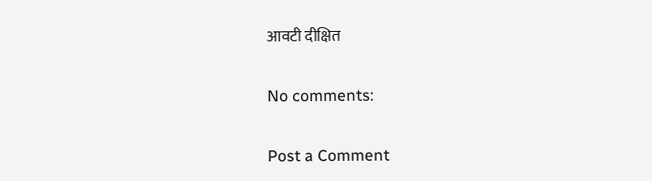आवटी दीक्षित

No comments:

Post a Comment